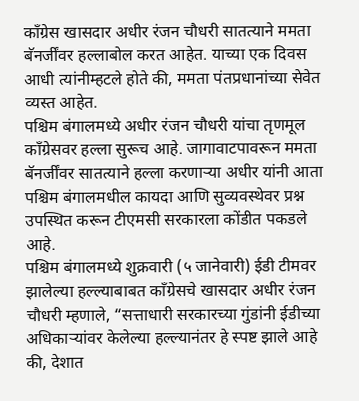काँग्रेस खासदार अधीर रंजन चौधरी सातत्याने ममता बॅनर्जींवर हल्लाबोल करत आहेत. याच्या एक दिवस आधी त्यांनीम्हटले होते की, ममता पंतप्रधानांच्या सेवेत व्यस्त आहेत.
पश्चिम बंगालमध्ये अधीर रंजन चौधरी यांचा तृणमूल काँग्रेसवर हल्ला सुरूच आहे. जागावाटपावरून ममता बॅनर्जींवर सातत्याने हल्ला करणाऱ्या अधीर यांनी आता पश्चिम बंगालमधील कायदा आणि सुव्यवस्थेवर प्रश्न उपस्थित करून टीएमसी सरकारला कोंडीत पकडले आहे.
पश्चिम बंगालमध्ये शुक्रवारी (५ जानेवारी) ईडी टीमवर झालेल्या हल्ल्याबाबत काँग्रेसचे खासदार अधीर रंजन चौधरी म्हणाले, “सत्ताधारी सरकारच्या गुंडांनी ईडीच्या अधिकाऱ्यांवर केलेल्या हल्ल्यानंतर हे स्पष्ट झाले आहे की, देशात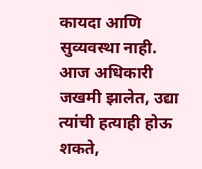कायदा आणि सुव्यवस्था नाही. आज अधिकारी जखमी झालेत, उद्या त्यांची हत्याही होऊ शकते,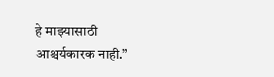हे माझ्यासाठी आश्चर्यकारक नाही.”